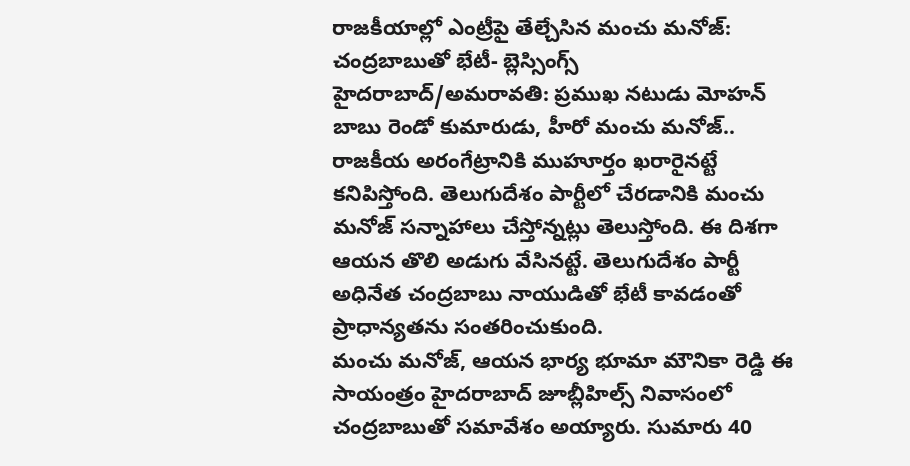రాజకీయాల్లో ఎంట్రీపై తేల్చేసిన మంచు మనోజ్: చంద్రబాబుతో భేటీ- బ్లెస్సింగ్స్
హైదరాబాద్/అమరావతి: ప్రముఖ నటుడు మోహన్ బాబు రెండో కుమారుడు, హీరో మంచు మనోజ్.. రాజకీయ అరంగేట్రానికి ముహూర్తం ఖరారైనట్టే కనిపిస్తోంది. తెలుగుదేశం పార్టీలో చేరడానికి మంచు మనోజ్ సన్నాహాలు చేస్తోన్నట్లు తెలుస్తోంది. ఈ దిశగా ఆయన తొలి అడుగు వేసినట్టే. తెలుగుదేశం పార్టీ అధినేత చంద్రబాబు నాయుడితో భేటీ కావడంతో ప్రాధాన్యతను సంతరించుకుంది.
మంచు మనోజ్, ఆయన భార్య భూమా మౌనికా రెడ్డి ఈ సాయంత్రం హైదరాబాద్ జూబ్లీహిల్స్ నివాసంలో చంద్రబాబుతో సమావేశం అయ్యారు. సుమారు 40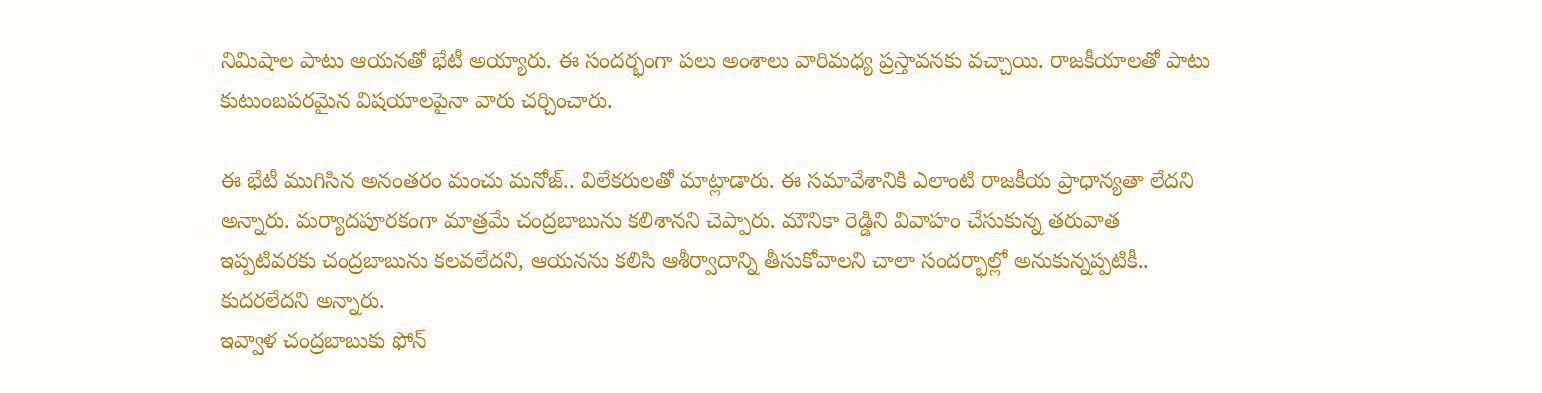నిమిషాల పాటు ఆయనతో భేటీ అయ్యారు. ఈ సందర్భంగా పలు అంశాలు వారిమధ్య ప్రస్తావనకు వచ్చాయి. రాజకీయాలతో పాటు కుటుంబపరమైన విషయాలపైనా వారు చర్చించారు.

ఈ భేటీ ముగిసిన అనంతరం మంచు మనోజ్.. విలేకరులతో మాట్లాడారు. ఈ సమావేశానికి ఎలాంటి రాజకీయ ప్రాధాన్యతా లేదని అన్నారు. మర్యాదపూరకంగా మాత్రమే చంద్రబాబును కలిశానని చెప్పారు. మౌనికా రెడ్డిని వివాహం చేసుకున్న తరువాత ఇప్పటివరకు చంద్రబాబును కలవలేదని, ఆయనను కలిసి ఆశీర్వాదాన్ని తీసుకోవాలని చాలా సందర్భాల్లో అనుకున్నప్పటికీ.. కుదరలేదని అన్నారు.
ఇవ్వాళ చంద్రబాబుకు ఫోన్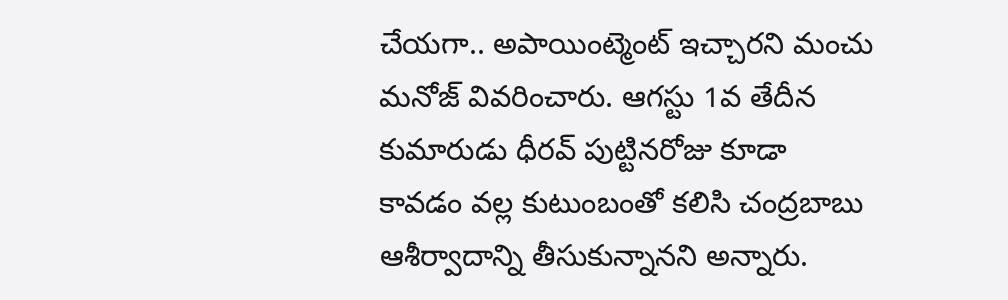చేయగా.. అపాయింట్మెంట్ ఇచ్చారని మంచు మనోజ్ వివరించారు. ఆగస్టు 1వ తేదీన కుమారుడు ధీరవ్ పుట్టినరోజు కూడా కావడం వల్ల కుటుంబంతో కలిసి చంద్రబాబు ఆశీర్వాదాన్ని తీసుకున్నానని అన్నారు.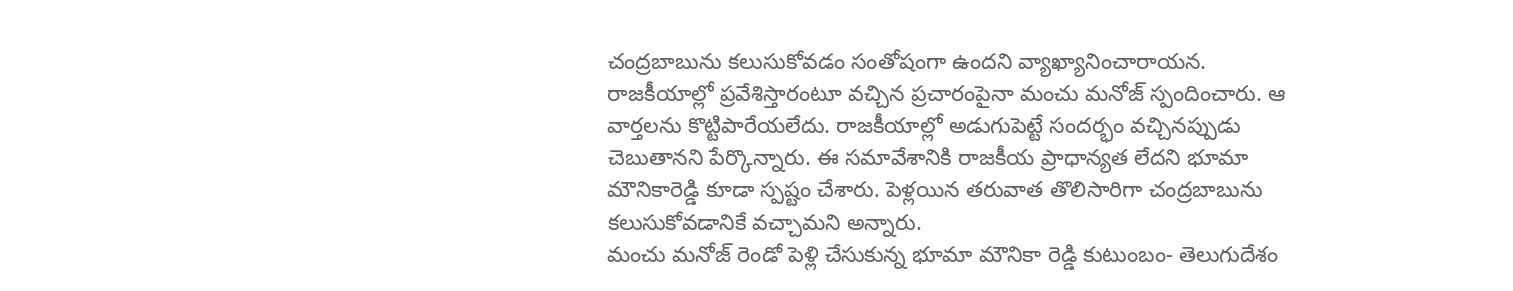చంద్రబాబును కలుసుకోవడం సంతోషంగా ఉందని వ్యాఖ్యానించారాయన.
రాజకీయాల్లో ప్రవేశిస్తారంటూ వచ్చిన ప్రచారంపైనా మంచు మనోజ్ స్పందించారు. ఆ వార్తలను కొట్టిపారేయలేదు. రాజకీయాల్లో అడుగుపెట్టే సందర్భం వచ్చినప్పుడు చెబుతానని పేర్కొన్నారు. ఈ సమావేశానికి రాజకీయ ప్రాధాన్యత లేదని భూమా మౌనికారెడ్డి కూడా స్పష్టం చేశారు. పెళ్లయిన తరువాత తొలిసారిగా చంద్రబాబును కలుసుకోవడానికే వచ్చామని అన్నారు.
మంచు మనోజ్ రెండో పెళ్లి చేసుకున్న భూమా మౌనికా రెడ్డి కుటుంబం- తెలుగుదేశం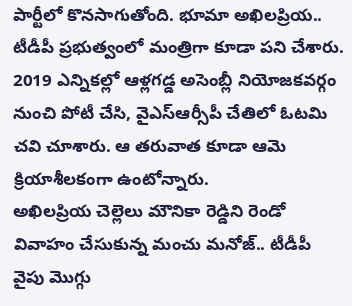పార్టీలో కొనసాగుతోంది. భూమా అఖిలప్రియ.. టీడీపీ ప్రభుత్వంలో మంత్రిగా కూడా పని చేశారు. 2019 ఎన్నికల్లో ఆళ్లగడ్డ అసెంబ్లీ నియోజకవర్గం నుంచి పోటీ చేసి, వైఎస్ఆర్సీపీ చేతిలో ఓటమి చవి చూశారు. ఆ తరువాత కూడా ఆమె క్రియాశీలకంగా ఉంటోన్నారు.
అఖిలప్రియ చెల్లెలు మౌనికా రెడ్డిని రెండో వివాహం చేసుకున్న మంచు మనోజ్.. టీడీపీ వైపు మొగ్గు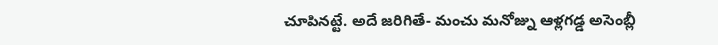చూపినట్టే. అదే జరిగితే- మంచు మనోజ్ను ఆళ్లగడ్డ అసెంబ్లీ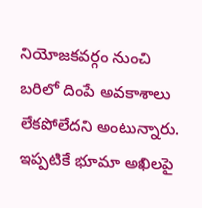నియోజకవర్గం నుంచి బరిలో దింపే అవకాశాలు లేకపోలేదని అంటున్నారు. ఇప్పటికే భూమా అఖిలపై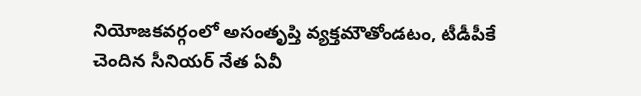నియోజకవర్గంలో అసంతృప్తి వ్యక్తమౌతోండటం, టీడీపీకే చెందిన సీనియర్ నేత ఏవీ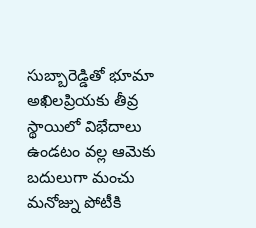సుబ్బారెడ్డితో భూమా అఖిలప్రియకు తీవ్ర స్థాయిలో విభేదాలు ఉండటం వల్ల ఆమెకు బదులుగా మంచు మనోజ్ను పోటీకి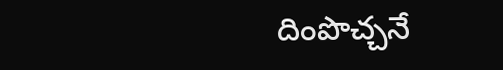దింపొచ్చనే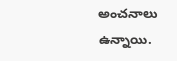అంచనాలు ఉన్నాయి.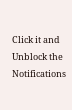Click it and Unblock the Notifications